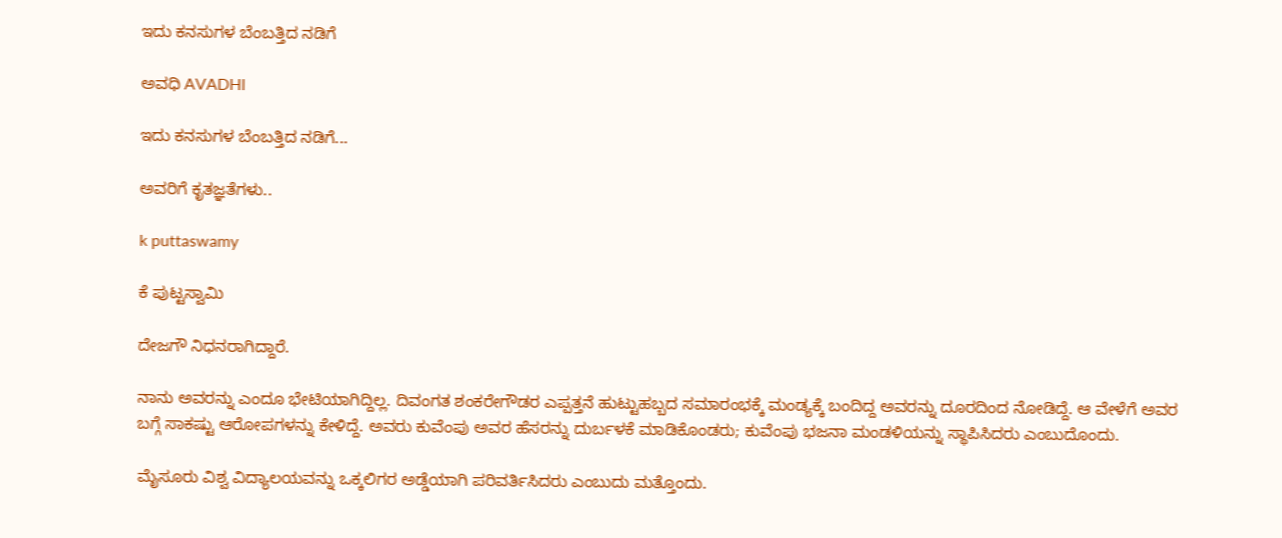ಇದು ಕನಸುಗಳ ಬೆಂಬತ್ತಿದ ನಡಿಗೆ‍

ಅವಧಿ AVADHI

ಇದು ಕನಸುಗಳ ಬೆಂಬತ್ತಿದ ನಡಿಗೆ...

ಅವರಿಗೆ ಕೃತಜ್ಞತೆಗಳು..

k puttaswamy

ಕೆ ಪುಟ್ಟಸ್ವಾಮಿ

ದೇಜಗೌ ನಿಧನರಾಗಿದ್ದಾರೆ.

ನಾನು ಅವರನ್ನು ಎಂದೂ ಭೇಟಿಯಾಗಿದ್ದಿಲ್ಲ. ದಿವಂಗತ ಶಂಕರೇಗೌಡರ ಎಪ್ಪತ್ತನೆ ಹುಟ್ಟುಹಬ್ಬದ ಸಮಾರಂಭಕ್ಕೆ ಮಂಡ್ಯಕ್ಕೆ ಬಂದಿದ್ದ ಅವರನ್ನು ದೂರದಿಂದ ನೋಡಿದ್ದೆ. ಆ ವೇಳೆಗೆ ಅವರ ಬಗ್ಗೆ ಸಾಕಷ್ಟು ಆರೋಪಗಳನ್ನು ಕೇಳಿದ್ದೆ. ಅವರು ಕುವೆಂಪು ಅವರ ಹೆಸರನ್ನು ದುರ್ಬಳಕೆ ಮಾಡಿಕೊಂಡರು; ಕುವೆಂಪು ಭಜನಾ ಮಂಡಳಿಯನ್ನು ಸ್ಥಾಪಿಸಿದರು ಎಂಬುದೊಂದು.

ಮೈಸೂರು ವಿಶ್ವ ವಿದ್ಯಾಲಯವನ್ನು ಒಕ್ಕಲಿಗರ ಅಡ್ಡೆಯಾಗಿ ಪರಿವರ್ತಿಸಿದರು ಎಂಬುದು ಮತ್ತೊಂದು.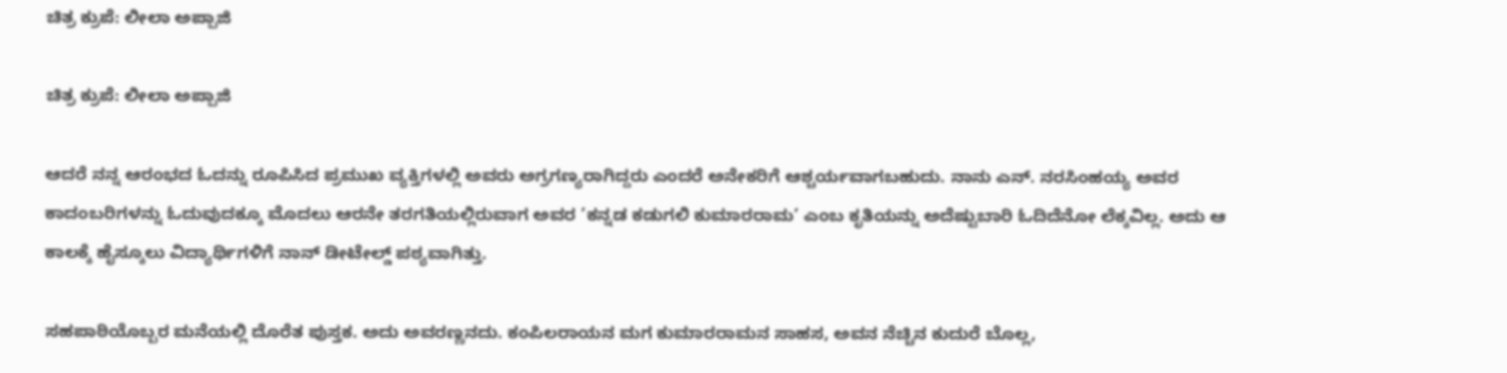ಚಿತ್ರ ಕ್ರುಪೆ: ಲೀಲಾ ಅಪ್ಪಾಜಿ

ಚಿತ್ರ ಕ್ರುಪೆ: ಲೀಲಾ ಅಪ್ಪಾಜಿ

ಆದರೆ ನನ್ನ ಆರಂಭದ ಓದನ್ನು ರೂಪಿಸಿದ ಪ್ರಮುಖ ವ್ಯಕ್ತಿಗಳಲ್ಲಿ ಅವರು ಅಗ್ರಗಣ್ಯರಾಗಿದ್ದರು ಎಂದರೆ ಅನೇಕರಿಗೆ ಆಶ್ಚರ್ಯವಾಗಬಹುದು. ನಾನು ಎನ್. ನರಸಿಂಹಯ್ಯ ಅವರ ಕಾದಂಬರಿಗಳನ್ನು ಓದುವುದಕ್ಕೂ ಮೊದಲು ಆರನೇ ತರಗತಿಯಲ್ಲಿರುವಾಗ ಅವರ ’ಕನ್ನಡ ಕಡುಗಲಿ ಕುಮಾರರಾಮ’ ಎಂಬ ಕೃತಿಯನ್ನು ಅದೆಷ್ಟುಬಾರಿ ಓದಿದೆನೋ ಲೆಕ್ಕವಿಲ್ಲ. ಅದು ಆ ಕಾಲಕ್ಕೆ ಹೈಸ್ಕೂಲು ವಿದ್ಯಾರ್ಥಿಗಳಿಗೆ ನಾನ್ ಡೀಟೇಲ್ಡ್ ಪಠ್ಯವಾಗಿತ್ತು.

ಸಹಪಾಠಿಯೊಬ್ಬರ ಮನೆಯಲ್ಲಿ ದೊರೆತ ಪುಸ್ತಕ. ಅದು ಅವರಣ್ಣನದು. ಕಂಪಿಲರಾಯನ ಮಗ ಕುಮಾರರಾಮನ ಸಾಹಸ, ಅವನ ನೆಚ್ಚಿನ ಕುದುರೆ ಬೊಲ್ಲ,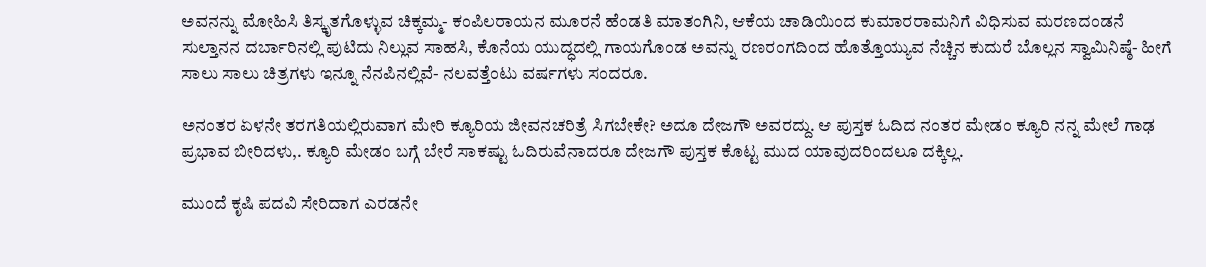ಅವನನ್ನು ಮೋಹಿಸಿ ತಿಸ್ಕೃತಗೊಳ್ಳುವ ಚಿಕ್ಕಮ್ಮ- ಕಂಪಿಲರಾಯನ ಮೂರನೆ ಹೆಂಡತಿ ಮಾತಂಗಿನಿ, ಆಕೆಯ ಚಾಡಿಯಿಂದ ಕುಮಾರರಾಮನಿಗೆ ವಿಧಿಸುವ ಮರಣದಂಡನೆ ಸುಲ್ತಾನನ ದರ್ಬಾರಿನಲ್ಲಿ ಪುಟಿದು ನಿಲ್ಲುವ ಸಾಹಸಿ, ಕೊನೆಯ ಯುದ್ಧದಲ್ಲಿ ಗಾಯಗೊಂಡ ಅವನ್ನು ರಣರಂಗದಿಂದ ಹೊತ್ತೊಯ್ಯುವ ನೆಚ್ಚಿನ ಕುದುರೆ ಬೊಲ್ಲನ ಸ್ವಾಮಿನಿಷ್ಠೆ- ಹೀಗೆ ಸಾಲು ಸಾಲು ಚಿತ್ರಗಳು ಇನ್ನೂ ನೆನಪಿನಲ್ಲಿವೆ- ನಲವತ್ತೆಂಟು ವರ್ಷಗಳು ಸಂದರೂ.

ಅನಂತರ ಏಳನೇ ತರಗತಿಯಲ್ಲಿರುವಾಗ ಮೇರಿ ಕ್ಯೂರಿಯ ಜೀವನಚರಿತ್ರೆ ಸಿಗಬೇಕೇ? ಅದೂ ದೇಜಗೌ ಅವರದ್ದು. ಆ ಪುಸ್ತಕ ಓದಿದ ನಂತರ ಮೇಡಂ ಕ್ಯೂರಿ ನನ್ನ ಮೇಲೆ ಗಾಢ ಪ್ರಭಾವ ಬೀರಿದಳು,. ಕ್ಯೂರಿ ಮೇಡಂ ಬಗ್ಗೆ ಬೇರೆ ಸಾಕಷ್ಟು ಓದಿರುವೆನಾದರೂ ದೇಜಗೌ ಪುಸ್ತಕ ಕೊಟ್ಟ ಮುದ ಯಾವುದರಿಂದಲೂ ದಕ್ಕಿಲ್ಲ.

ಮುಂದೆ ಕೃಷಿ ಪದವಿ ಸೇರಿದಾಗ ಎರಡನೇ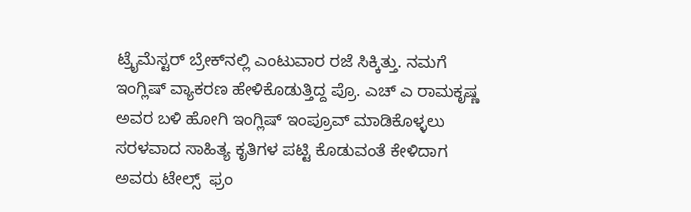ಟ್ರೈಮೆಸ್ಟರ್ ಬ್ರೇಕ್‌ನಲ್ಲಿ ಎಂಟುವಾರ ರಜೆ ಸಿಕ್ಕಿತ್ತು. ನಮಗೆ ಇಂಗ್ಲಿಷ್ ವ್ಯಾಕರಣ ಹೇಳಿಕೊಡುತ್ತಿದ್ದ ಪ್ರೊ. ಎಚ್ ಎ ರಾಮಕೃಷ್ಣ ಅವರ ಬಳಿ ಹೋಗಿ ಇಂಗ್ಲಿಷ್ ಇಂಪ್ರೂವ್ ಮಾಡಿಕೊಳ್ಳಲು ಸರಳವಾದ ಸಾಹಿತ್ಯ ಕೃತಿಗಳ ಪಟ್ಟಿ ಕೊಡುವಂತೆ ಕೇಳಿದಾಗ ಅವರು ಟೇಲ್ಸ್  ಫ್ರಂ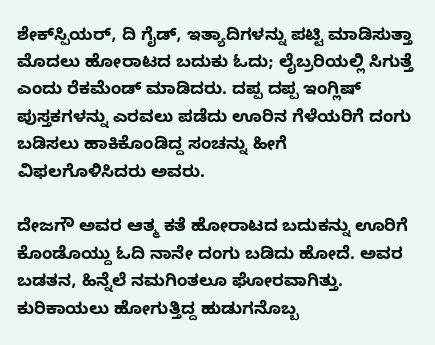ಶೇಕ್‌ಸ್ಪಿಯರ್, ದಿ ಗೈಡ್, ಇತ್ಯಾದಿಗಳನ್ನು ಪಟ್ಟಿ ಮಾಡಿಸುತ್ತಾ ಮೊದಲು ಹೋರಾಟದ ಬದುಕು ಓದು; ಲೈಬ್ರರಿಯಲ್ಲಿ ಸಿಗುತ್ತೆ ಎಂದು ರೆಕಮೆಂಡ್ ಮಾಡಿದರು. ದಪ್ಪ ದಪ್ಪ ಇಂಗ್ಲಿಷ್ ಪುಸ್ತಕಗಳನ್ನು ಎರವಲು ಪಡೆದು ಊರಿನ ಗೆಳೆಯರಿಗೆ ದಂಗು ಬಡಿಸಲು ಹಾಕಿಕೊಂಡಿದ್ದ ಸಂಚನ್ನು ಹೀಗೆ ವಿಫಲಗೊಳಿಸಿದರು ಅವರು.

ದೇಜಗೌ ಅವರ ಆತ್ಮ ಕತೆ ಹೋರಾಟದ ಬದುಕನ್ನು ಊರಿಗೆ ಕೊಂಡೊಯ್ದು ಓದಿ ನಾನೇ ದಂಗು ಬಡಿದು ಹೋದೆ. ಅವರ ಬಡತನ, ಹಿನ್ನೆಲೆ ನಮಗಿಂತಲೂ ಘೋರವಾಗಿತ್ತು. ಕುರಿಕಾಯಲು ಹೋಗುತ್ತಿದ್ದ ಹುಡುಗನೊಬ್ಬ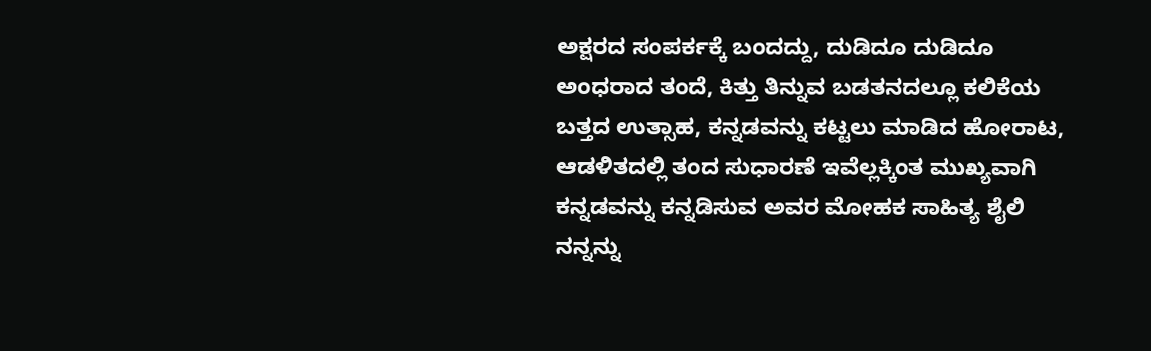ಅಕ್ಷರದ ಸಂಪರ್ಕಕ್ಕೆ ಬಂದದ್ದು, ದುಡಿದೂ ದುಡಿದೂ ಅಂಧರಾದ ತಂದೆ, ಕಿತ್ತು ತಿನ್ನುವ ಬಡತನದಲ್ಲೂ ಕಲಿಕೆಯ ಬತ್ತದ ಉತ್ಸಾಹ, ಕನ್ನಡವನ್ನು ಕಟ್ಟಲು ಮಾಡಿದ ಹೋರಾಟ, ಆಡಳಿತದಲ್ಲಿ ತಂದ ಸುಧಾರಣೆ ಇವೆಲ್ಲಕ್ಕಿಂತ ಮುಖ್ಯವಾಗಿ ಕನ್ನಡವನ್ನು ಕನ್ನಡಿಸುವ ಅವರ ಮೋಹಕ ಸಾಹಿತ್ಯ ಶೈಲಿ ನನ್ನನ್ನು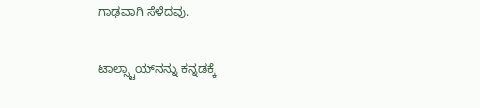ಗಾಢವಾಗಿ ಸೆಳೆದವು.

ಟಾಲ್ಸ್ಟಾಯ್‌ನನ್ನು ಕನ್ನಡಕ್ಕೆ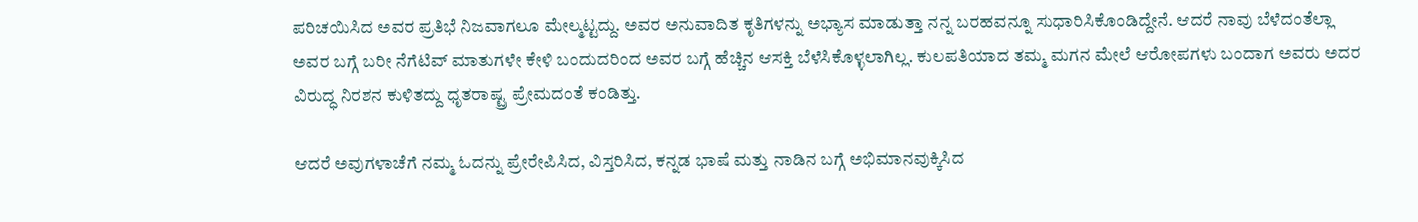ಪರಿಚಯಿಸಿದ ಅವರ ಪ್ರತಿಭೆ ನಿಜವಾಗಲೂ ಮೇಲ್ಮಟ್ಟದ್ದು. ಅವರ ಅನುವಾದಿತ ಕೃತಿಗಳನ್ನು ಅಭ್ಯಾಸ ಮಾಡುತ್ತಾ ನನ್ನ ಬರಹವನ್ನೂ ಸುಧಾರಿಸಿಕೊಂಡಿದ್ದೇನೆ. ಆದರೆ ನಾವು ಬೆಳೆದಂತೆಲ್ಲಾ ಅವರ ಬಗ್ಗೆ ಬರೀ ನೆಗೆಟಿವ್ ಮಾತುಗಳೇ ಕೇಳಿ ಬಂದುದರಿಂದ ಅವರ ಬಗ್ಗೆ ಹೆಚ್ಚಿನ ಆಸಕ್ತಿ ಬೆಳೆಸಿಕೊಳ್ಳಲಾಗಿಲ್ಲ. ಕುಲಪತಿಯಾದ ತಮ್ಮ ಮಗನ ಮೇಲೆ ಆರೋಪಗಳು ಬಂದಾಗ ಅವರು ಅದರ ವಿರುದ್ಧ ನಿರಶನ ಕುಳಿತದ್ದು ಧೃತರಾಷ್ಟ್ರ ಪ್ರೇಮದಂತೆ ಕಂಡಿತ್ತು.

ಆದರೆ ಅವುಗಳಾಚೆಗೆ ನಮ್ಮ ಓದನ್ನು ಪ್ರೇರೇಪಿಸಿದ, ವಿಸ್ತರಿಸಿದ, ಕನ್ನಡ ಭಾಷೆ ಮತ್ತು ನಾಡಿನ ಬಗ್ಗೆ ಅಭಿಮಾನವುಕ್ಕಿಸಿದ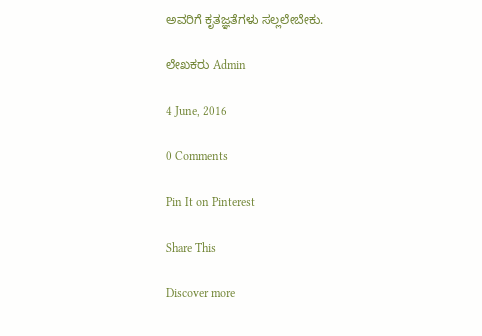ಅವರಿಗೆ ಕೃತಜ್ಞತೆಗಳು ಸಲ್ಲಲೇಬೇಕು.

ಲೇಖಕರು Admin

4 June, 2016

0 Comments

Pin It on Pinterest

Share This

Discover more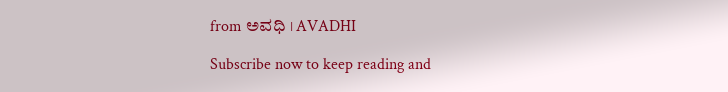from ಅವಧಿ । AVADHI

Subscribe now to keep reading and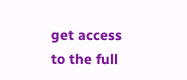get access to the full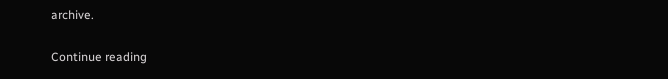archive.

Continue reading